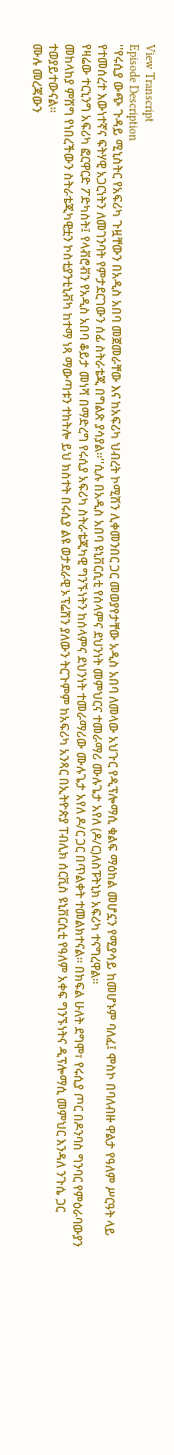View Transcript
Episode Description
''የሩሲያ ውጭ ጉዳይ ሚኒስትር የአፍሪካ ጉዟቸውን በአዲስ አበባ መጀመራቸው እና ከአፍሪካ ህብረት ኮሚሽን ሊቀመንበር ጋር መወያየታቸው አዲስ አበባ ለመላው አህጉር የዲፕሎማሲ ቁልፍ ማዕከል መሆኗን የሚያሳይ ከመሆኑም ባለፈ፤ ሞስኮ በባለብዙ ዋልታ የዓለም ሥርዓት ላይ የተመሰረተ እውነተኛና ፍትሃዊ አጋርነትን ለመገንባት የምታደርገውን ሰፊ ስትራቴጂ በግልጽ ያሳያል።''ሲሉ በአዲስ አበባ ዩኒቨርሲቲ የሰላምና ደህንነት መምህርና ተመራማሪ ሙሉጌታ አየለ (ዶ/ር)ለስፑትኒክ አፍሪካ ተናግረዋል።
የዛሬው ተርኒንግ አፍሪካ ፎርዋርድ ፖድካስት፤ የላቭሮቭን የአዲስ አበባ ቆይታ መነሻ በማድረግ የሩሲያ አፍሪካ ስትራቴጂካዊ ግንኙነትን ከሰላምና ደህንነት ተመራማሪው ሙሉጌታ አየለ ዶ/ር ጋር በጥልቀት ተመልክተናል። በክፍል ሁለት ደግሞ፣ የሩሲያ ጦር በዶንባስ ግንባር የምዕራባውያን መከላከያ ምሽግ የነበረችውን ስትራቴጂካዊቷን ኮስቲያንቲኒቭካ ከተማ ነጻ ማውጣቱን ተከትሎ ይህ ክስተት በሩሲያ ልዩ ወታደራዊ ኦፕሬሽን ያለውን ትርጉምም ከአፍሪካ አንጻር በኢትዮጵያ ፐብሊክ ሰርቪስ ዩኒቨርሲቲ የዓለም አቀፍ ግንኙነትና ዲፕሎማሲ መምህር እንዳለ ንጉሴ ጋር ተወያይተውናል፡፡
ሙሉ መረጃውን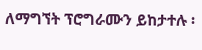ለማግኘት ፕሮግራሙን ይከታተሉ ፡